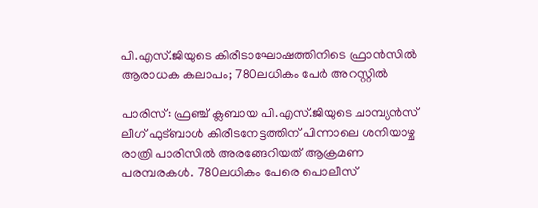പി.എസ്.ജിയുടെ കിരീടാഘോഷത്തിനിടെ ഫ്രാൻസിൽ ആരാധക കലാപം; 780ലധികം പേർ അറസ്റ്റിൽ

പാരിസ്: ഫ്രഞ്ച് ക്ലബായ പി.എസ്.ജിയുടെ ചാമ്പ്യൻസ് ലീഗ് ഫുട്ബാൾ കിരീടനേട്ടത്തിന് പിന്നാലെ ശനിയാഴ്ച രാത്രി പാരിസിൽ അരങ്ങേറിയത് ആക്രമണ പരമ്പരകൾ. 780ലധികം പേരെ പൊലീസ്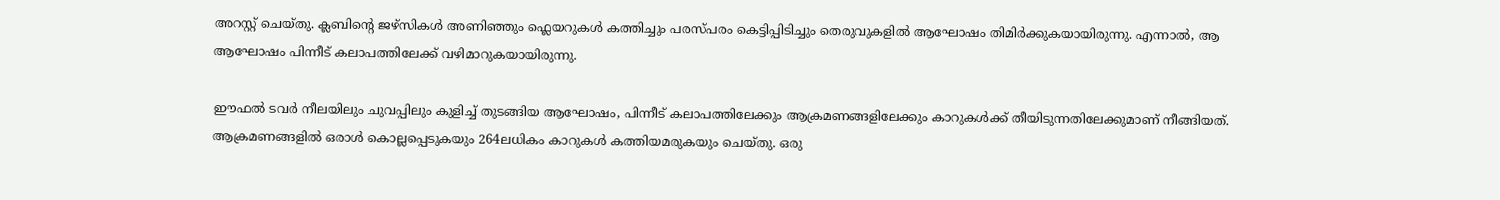അറസ്റ്റ് ചെയ്തു. ക്ലബിന്റെ ജഴ്സികൾ അണിഞ്ഞും ഫ്ലെയറുകൾ കത്തിച്ചും പരസ്പരം കെട്ടിപ്പിടിച്ചും തെരുവുകളിൽ ആഘോഷം തിമിർക്കുകയായിരുന്നു. എന്നാൽ, ആ ആഘോഷം പിന്നീട് കലാപത്തിലേക്ക് വഴിമാറുകയായിരുന്നു.

ഈഫൽ ടവർ നീലയിലും ചുവപ്പിലും കുളിച്ച് തുടങ്ങിയ ആഘോഷം, പിന്നീട് കലാപത്തിലേക്കും ആക്രമണങ്ങളിലേക്കും കാറുകൾക്ക് തീയിടുന്നതിലേക്കുമാണ് നീങ്ങിയത്. ആക്രമണങ്ങളിൽ ഒരാൾ കൊല്ലപ്പെടുകയും 264ലധികം കാറുകൾ കത്തിയമരുകയും ചെയ്തു. ഒരു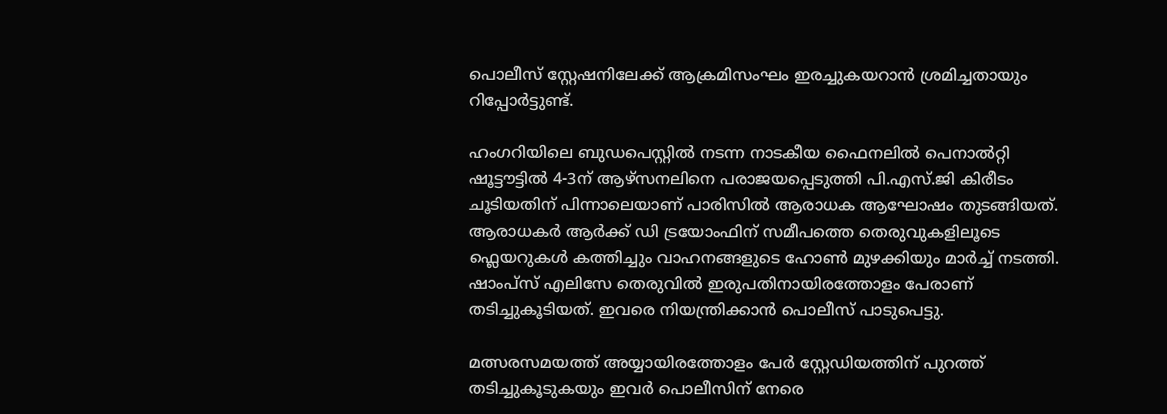പൊലീസ് സ്റ്റേഷനിലേക്ക് ആക്രമിസംഘം ഇരച്ചുകയറാൻ ശ്രമിച്ചതായും റിപ്പോർട്ടുണ്ട്.

ഹംഗറിയിലെ ബുഡപെസ്റ്റിൽ നടന്ന നാടകീയ ഫൈനലിൽ പെനാൽറ്റി ഷൂട്ടൗട്ടിൽ 4-3ന് ആഴ്സനലിനെ പരാജയപ്പെടുത്തി പി.എസ്.ജി കിരീടം ചൂടിയതിന് പിന്നാലെയാണ് പാരിസിൽ ആരാധക ആഘോഷം തുടങ്ങിയത്. ആരാധകർ ആർക്ക് ഡി ട്രയോംഫിന് സമീപത്തെ തെരുവുകളിലൂടെ ഫ്ലെയറുകൾ കത്തിച്ചും വാഹനങ്ങളുടെ ഹോൺ മുഴക്കിയും മാർച്ച് നടത്തി. ഷാംപ്സ് എലിസേ തെരുവിൽ ഇരുപതിനായിരത്തോളം പേരാണ് തടിച്ചുകൂടിയത്. ഇവരെ നിയന്ത്രിക്കാൻ പൊലീസ് പാടുപെട്ടു.

മത്സരസമയത്ത് അയ്യായിരത്തോളം പേർ സ്റ്റേഡിയത്തിന് പുറത്ത് തടിച്ചുകൂടുകയും ഇവർ പൊലീസിന് നേരെ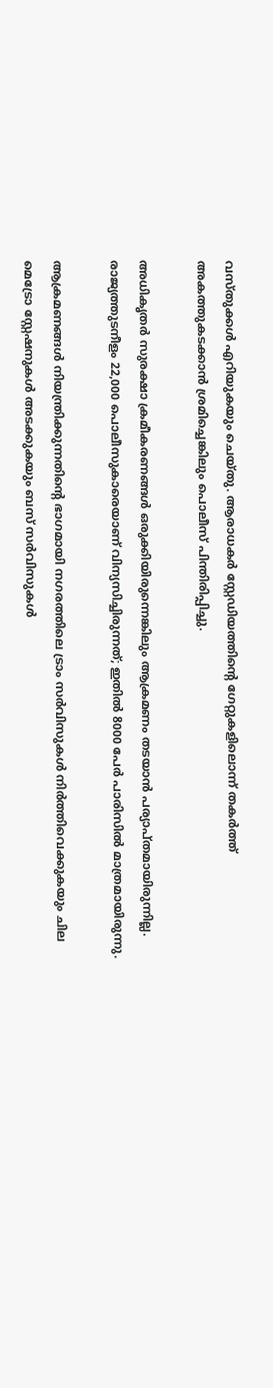വസ്തുക്കൾ എറിയുകയും ചെയ്തു. ആരാധകർ സ്റ്റേഡിയത്തിന്റെ ഗേറ്റുകളിലൊന്ന് തകർത്ത് അകത്തുകടക്കാൻ ശ്രമിച്ചെങ്കിലും പൊലീസ് പിന്തിരിപ്പിച്ചു.

അധികൃതർ സുരക്ഷാ ക്രമീകരണങ്ങൾ ഒരുക്കിയിരുന്നെങ്കിലും ആക്രമണം തടയാൻ പര്യാപ്തമായിരുന്നില്ല. രാജ്യത്തുടനീളം 22,000 പൊലീസുകാരെയാണ് വിന്യസിച്ചിരുന്നത്; ഇതിൽ 8000 പേർ പാരിസിൽ മാത്രമായിരുന്നു.

ആക്രമണങ്ങൾ നിയന്ത്രിക്കുന്നതിന്റെ ഭാഗമായി നഗരത്തിലെ ട്രാം സർവിസുകൾ നിർത്തിവെക്കുകയും ചില മെട്രോ സ്റ്റേഷനുകൾ അടക്കുകയും ബസ് സർവിസുകൾ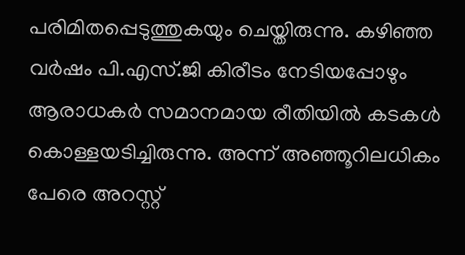പരിമിതപ്പെടുത്തുകയും ചെയ്തിരുന്നു. കഴിഞ്ഞ വർഷം പി.എസ്.ജി കിരീടം നേടിയപ്പോഴും ആരാധകർ സമാനമായ രീതിയിൽ കടകൾ കൊള്ളയടിച്ചിരുന്നു. അന്ന് അഞ്ഞൂറിലധികം പേരെ അറസ്റ്റ്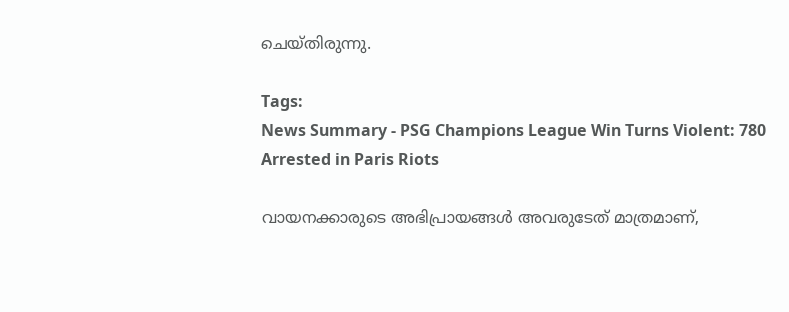ചെയ്തിരുന്നു.

Tags:
News Summary - PSG Champions League Win Turns Violent: 780 Arrested in Paris Riots

വായനക്കാരുടെ അഭിപ്രായങ്ങള്‍ അവരുടേത് മാത്രമാണ്,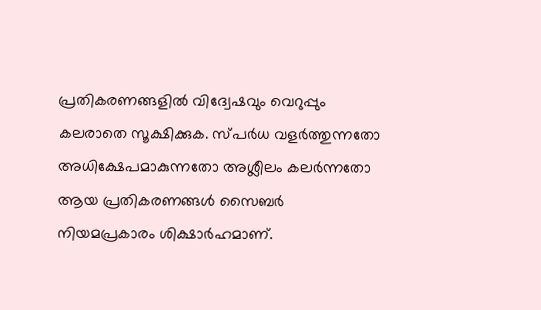പ്രതികരണങ്ങളിൽ വിദ്വേഷവും വെറുപ്പും കലരാതെ സൂക്ഷിക്കുക. സ്പർധ വളർത്തുന്നതോ അധിക്ഷേപമാകുന്നതോ അശ്ലീലം കലർന്നതോ ആയ പ്രതികരണങ്ങൾ സൈബർ നിയമപ്രകാരം ശിക്ഷാർഹമാണ്.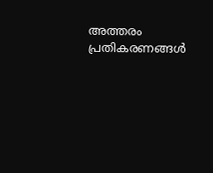അത്തരം പ്രതികരണങ്ങൾ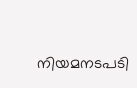നിയമനടപടി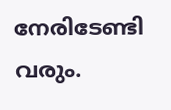നേരിടേണ്ടി വരും.